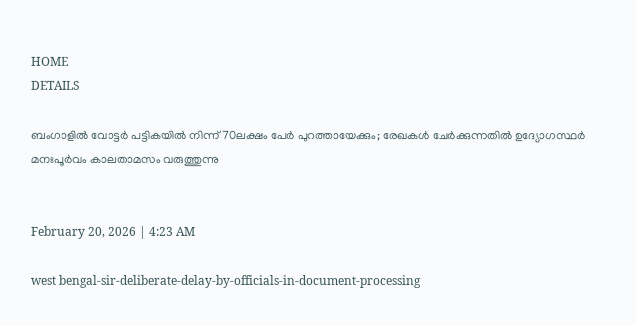HOME
DETAILS

ബംഗാളിൽ വോട്ടർ പട്ടികയിൽ നിന്ന് 70ലക്ഷം പേർ പുറത്തായേക്കും; രേഖകൾ ചേർക്കുന്നതിൽ ഉദ്യോഗസ്ഥർ മനഃപൂർവം കാലതാമസം വരുത്തുന്നു


February 20, 2026 | 4:23 AM

west bengal-sir-deliberate-delay-by-officials-in-document-processing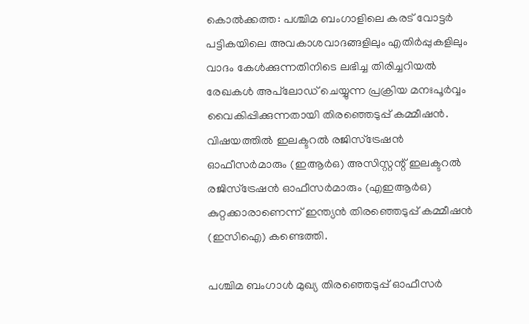കൊൽക്കത്ത: പശ്ചിമ ബംഗാളിലെ കരട് വോട്ടർ പട്ടികയിലെ അവകാശവാദങ്ങളിലും എതിർപ്പുകളിലും വാദം കേൾക്കുന്നതിനിടെ ലഭിച്ച തിരിച്ചറിയൽ രേഖകൾ അപ്‌ലോഡ് ചെയ്യുന്ന പ്രക്രിയ മനഃപൂർവ്വം വൈകിപ്പിക്കുന്നതായി തിരഞ്ഞെടുപ്പ് കമ്മീഷൻ. വിഷയത്തിൽ ഇലക്ടറൽ രജിസ്ട്രേഷൻ ഓഫീസർമാരും (ഇആർഒ) അസിസ്റ്റന്റ് ഇലക്ടറൽ രജിസ്ട്രേഷൻ ഓഫീസർമാരും (എഇആർഒ) കുറ്റക്കാരാണെന്ന് ഇന്ത്യൻ തിരഞ്ഞെടുപ്പ് കമ്മീഷൻ (ഇസിഐ) കണ്ടെത്തി.

പശ്ചിമ ബംഗാൾ മുഖ്യ തിരഞ്ഞെടുപ്പ് ഓഫീസർ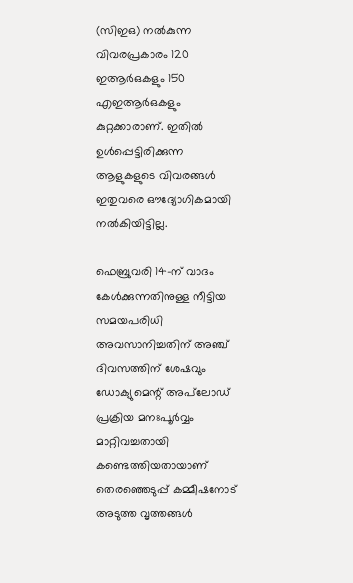(സിഇഒ) നൽകുന്ന വിവരപ്രകാരം 120 ഇആർഒകളും 150  എഇആർഒകളും കുറ്റക്കാരാണ്. ഇതിൽ ഉൾപ്പെട്ടിരിക്കുന്ന ആളുകളുടെ വിവരങ്ങൾ ഇതുവരെ ഔദ്യോഗികമായി നൽകിയിട്ടില്ല.

ഫെബ്രുവരി 14-ന് വാദം കേൾക്കുന്നതിനുള്ള നീട്ടിയ സമയപരിധി അവസാനിച്ചതിന് അഞ്ച് ദിവസത്തിന് ശേഷവും ഡോക്യുമെന്റ് അപ്‌ലോഡ് പ്രക്രിയ മനഃപൂർവ്വം മാറ്റിവച്ചതായി കണ്ടെത്തിയതായാണ് തെരഞ്ഞെടുപ്പ് കമ്മീഷനോട് അടുത്ത വൃത്തങ്ങൾ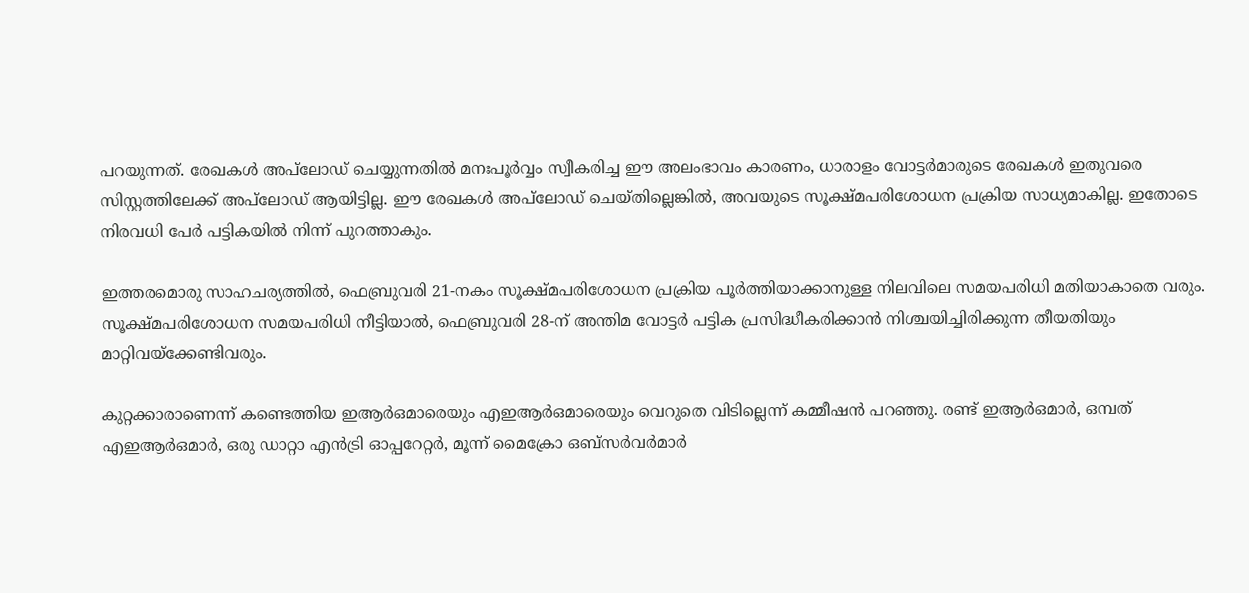പറയുന്നത്. രേഖകൾ അപ്‌ലോഡ് ചെയ്യുന്നതിൽ മനഃപൂർവ്വം സ്വീകരിച്ച ഈ അലംഭാവം കാരണം, ധാരാളം വോട്ടർമാരുടെ രേഖകൾ ഇതുവരെ സിസ്റ്റത്തിലേക്ക് അപ്‌ലോഡ് ആയിട്ടില്ല. ഈ രേഖകൾ അപ്‌ലോഡ് ചെയ്തില്ലെങ്കിൽ, അവയുടെ സൂക്ഷ്മപരിശോധന പ്രക്രിയ സാധ്യമാകില്ല. ഇതോടെ നിരവധി പേർ പട്ടികയിൽ നിന്ന് പുറത്താകും.

ഇത്തരമൊരു സാഹചര്യത്തിൽ, ഫെബ്രുവരി 21-നകം സൂക്ഷ്മപരിശോധന പ്രക്രിയ പൂർത്തിയാക്കാനുള്ള നിലവിലെ സമയപരിധി മതിയാകാതെ വരും. സൂക്ഷ്മപരിശോധന സമയപരിധി നീട്ടിയാൽ, ഫെബ്രുവരി 28-ന് അന്തിമ വോട്ടർ പട്ടിക പ്രസിദ്ധീകരിക്കാൻ നിശ്ചയിച്ചിരിക്കുന്ന തീയതിയും മാറ്റിവയ്ക്കേണ്ടിവരും.

കുറ്റക്കാരാണെന്ന് കണ്ടെത്തിയ ഇആർഒമാരെയും എഇആർഒമാരെയും വെറുതെ വിടില്ലെന്ന് കമ്മീഷൻ പറഞ്ഞു. രണ്ട് ഇആർഒമാർ, ഒമ്പത് എഇആർഒമാർ, ഒരു ഡാറ്റാ എൻട്രി ഓപ്പറേറ്റർ, മൂന്ന് മൈക്രോ ഒബ്സർവർമാർ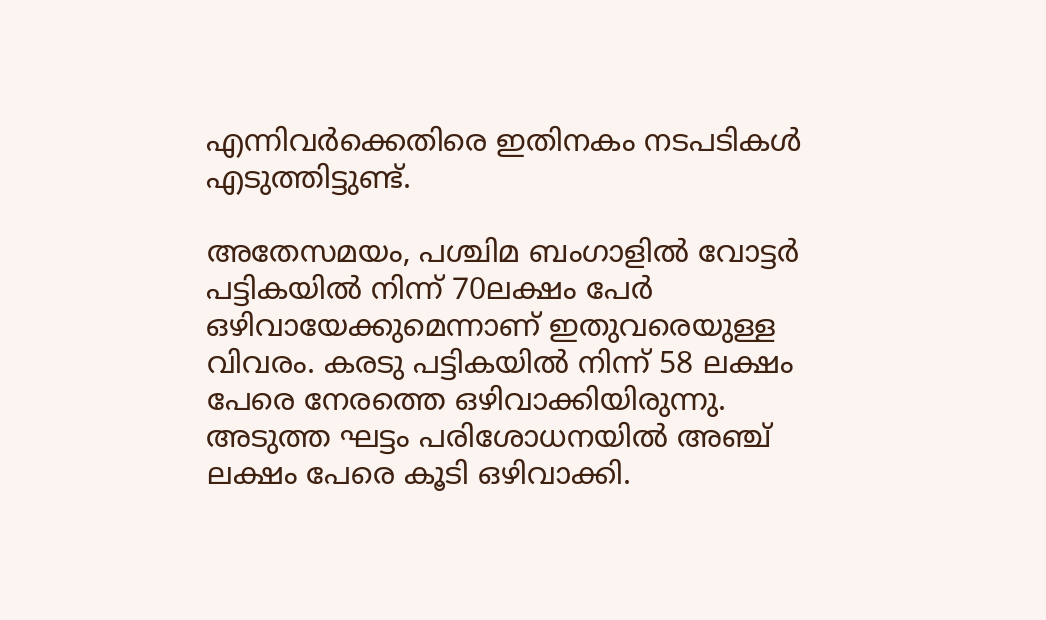എന്നിവർക്കെതിരെ ഇതിനകം നടപടികൾ എടുത്തിട്ടുണ്ട്.

അതേസമയം, പശ്ചിമ ബംഗാളിൽ വോട്ടർ പട്ടികയിൽ നിന്ന് 70ലക്ഷം പേർ ഒഴിവായേക്കുമെന്നാണ് ഇതുവരെയുള്ള വിവരം. കരടു പട്ടികയിൽ നിന്ന് 58 ലക്ഷം പേരെ നേരത്തെ ഒഴിവാക്കിയിരുന്നു. അടുത്ത ഘട്ടം പരിശോധനയിൽ അഞ്ച് ലക്ഷം പേരെ കൂടി ഒഴിവാക്കി.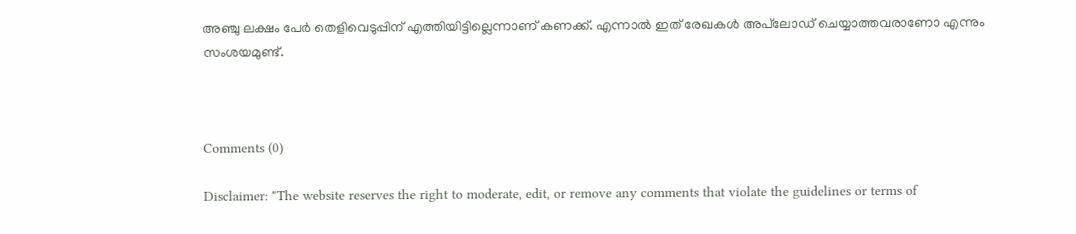അഞ്ചു ലക്ഷം പേർ തെളിവെടുപ്പിന് എത്തിയിട്ടില്ലെന്നാണ് കണക്ക്. എന്നാൽ ഇത് രേഖകൾ അപ്‌ലോഡ് ചെയ്യാത്തവരാണോ എന്നും സംശയമുണ്ട്.



Comments (0)

Disclaimer: "The website reserves the right to moderate, edit, or remove any comments that violate the guidelines or terms of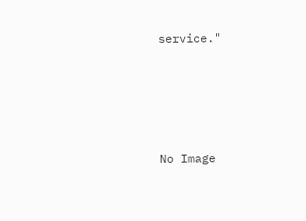service."




No Image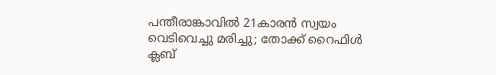പന്തീരാങ്കാവിൽ 21കാരൻ സ്വയം വെടിവെച്ചു മരിച്ചു; തോക്ക് റൈഫിൾ ക്ലബ്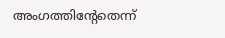അംഗത്തിന്റേതെന്ന്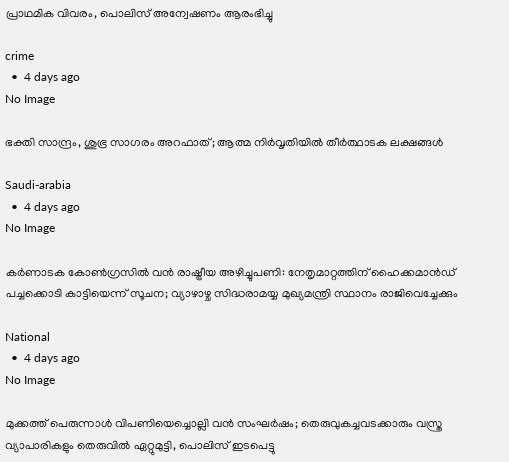പ്രാഥമിക വിവരം, പൊലിസ് അന്വേഷണം ആരംഭിച്ചു

crime
  •  4 days ago
No Image

ഭക്തി സാന്ദ്രം, ശുഭ്ര സാഗരം അറഫാത്; ആത്മ നിർവൃതിയിൽ തീർത്ഥാടക ലക്ഷങ്ങൾ

Saudi-arabia
  •  4 days ago
No Image

കർണാടക കോൺഗ്രസിൽ വൻ രാഷ്ട്രീയ അഴിച്ചുപണി: നേതൃമാറ്റത്തിന് ഹൈക്കമാൻഡ് പച്ചക്കൊടി കാട്ടിയെന്ന് സൂചന; വ്യാഴാഴ്ച സിദ്ധരാമയ്യ മുഖ്യമന്ത്രി സ്ഥാനം രാജിവെച്ചേക്കും

National
  •  4 days ago
No Image

മുക്കത്ത് പെരുന്നാൾ വിപണിയെച്ചൊല്ലി വൻ സംഘർഷം; തെരുവുകച്ചവടക്കാരും വസ്ത്ര വ്യാപാരികളും തെരുവിൽ ഏറ്റുമുട്ടി, പൊലിസ് ഇടപെട്ടു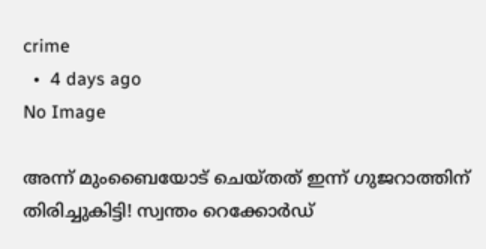crime
  •  4 days ago
No Image

അന്ന് മുംബൈയോട് ചെയ്തത് ഇന്ന് ഗുജറാത്തിന് തിരിച്ചുകിട്ടി! സ്വന്തം റെക്കോർഡ്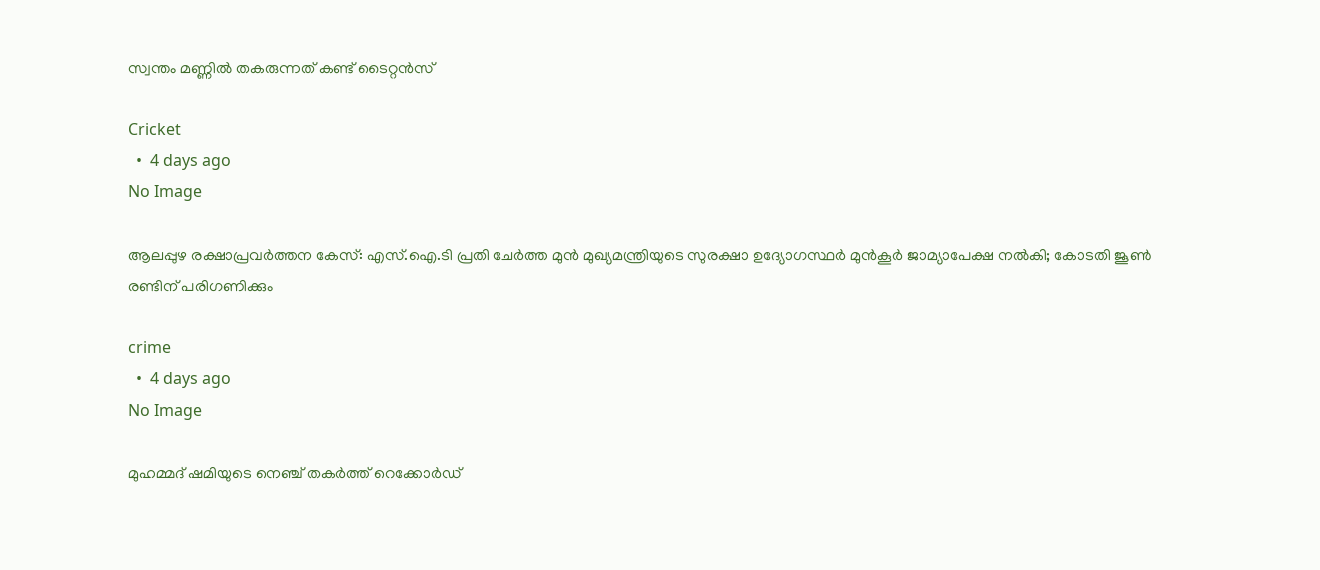സ്വന്തം മണ്ണിൽ തകരുന്നത് കണ്ട് ടൈറ്റൻസ്

Cricket
  •  4 days ago
No Image

ആലപ്പുഴ രക്ഷാപ്രവർത്തന കേസ്: എസ്‌.ഐ.ടി പ്രതി ചേർത്ത മുൻ മുഖ്യമന്ത്രിയുടെ സുരക്ഷാ ഉദ്യോഗസ്ഥർ മുൻകൂർ ജാമ്യാപേക്ഷ നൽകി; കോടതി ജൂൺ രണ്ടിന് പരിഗണിക്കും

crime
  •  4 days ago
No Image

മുഹമ്മദ് ഷമിയുടെ നെഞ്ച് തകർത്ത് റെക്കോർഡ്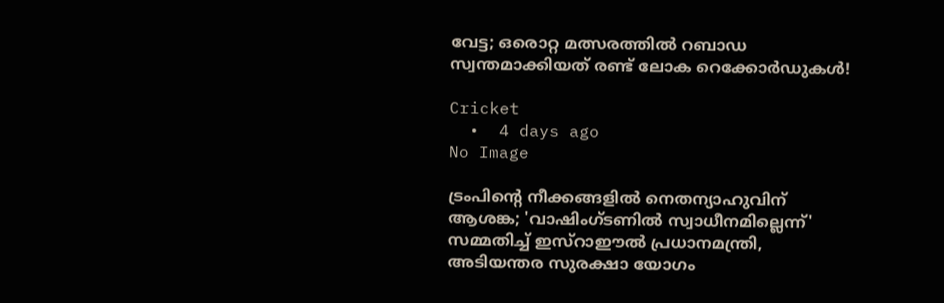വേട്ട; ഒരൊറ്റ മത്സരത്തിൽ റബാഡ സ്വന്തമാക്കിയത് രണ്ട് ലോക റെക്കോർഡുകൾ!

Cricket
  •  4 days ago
No Image

ട്രംപിന്റെ നീക്കങ്ങളിൽ നെതന്യാഹുവിന് ആശങ്ക; 'വാഷിംഗ്ടണിൽ സ്വാധീനമില്ലെന്ന്' സമ്മതിച്ച് ഇസ്റാഈൽ പ്രധാനമന്ത്രി, അടിയന്തര സുരക്ഷാ യോഗം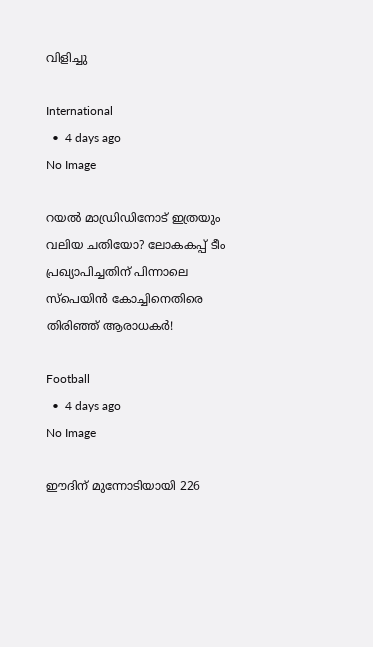വിളിച്ചു

International
  •  4 days ago
No Image

റയൽ മാഡ്രിഡിനോട് ഇത്രയും വലിയ ചതിയോ? ലോകകപ്പ് ടീം പ്രഖ്യാപിച്ചതിന് പിന്നാലെ സ്പെയിൻ കോച്ചിനെതിരെ തിരിഞ്ഞ് ആരാധകർ!

Football
  •  4 days ago
No Image

ഈദിന് മുന്നോടിയായി 226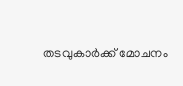തടവുകാര്‍ക്ക് മോചനം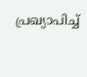പ്രഖ്യാപിച്ച്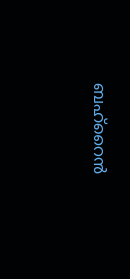ബഹ്‌റൈന്‍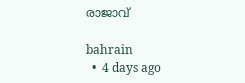രാജാവ്

bahrain
  •  4 days ago